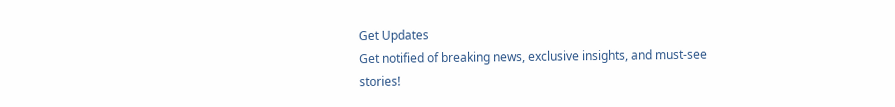Get Updates
Get notified of breaking news, exclusive insights, and must-see stories!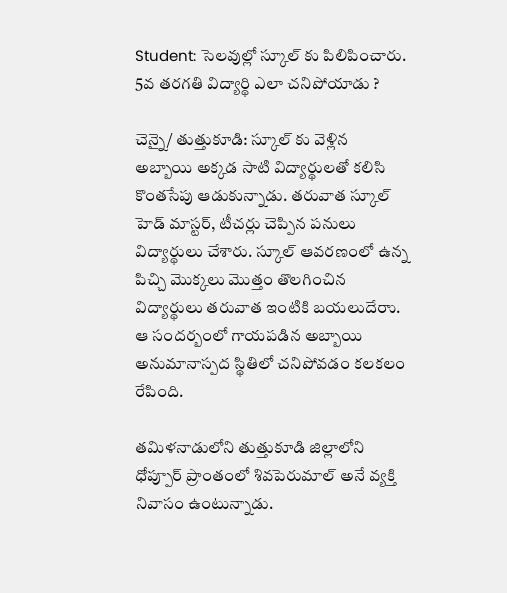Student: సెలవుల్లో స్కూల్ కు పిలిపించారు. 5వ తరగతి విద్యార్థి ఎలా చనిపోయాడు ?

చెన్నై/ తుత్తుకూడి: స్కూల్ కు వెళ్లిన అబ్బాయి అక్కడ సాటి విద్యార్థులతో కలిసి కొంతసేపు ఆడుకున్నాడు. తరువాత స్కూల్ హెడ్ మాస్టర్, టీచర్లు చెప్పిన పనులు విద్యార్థులు చేశారు. స్కూల్ ఆవరణంలో ఉన్న పిచ్చి మొక్కలు మొత్తం తొలగించిన విద్యార్థులు తరువాత ఇంటికి బయలుదేరాు. ఆ సందర్బంలో గాయపడిన అబ్బాయి అనుమానాస్పద స్థితిలో చనిపోవడం కలకలం రేపింది.

తమిళనాడులోని తుత్తుకూడి జిల్లాలోని ధోప్పూర్ ప్రాంతంలో శివపెరుమాల్ అనే వ్యక్తి నివాసం ఉంటున్నాడు.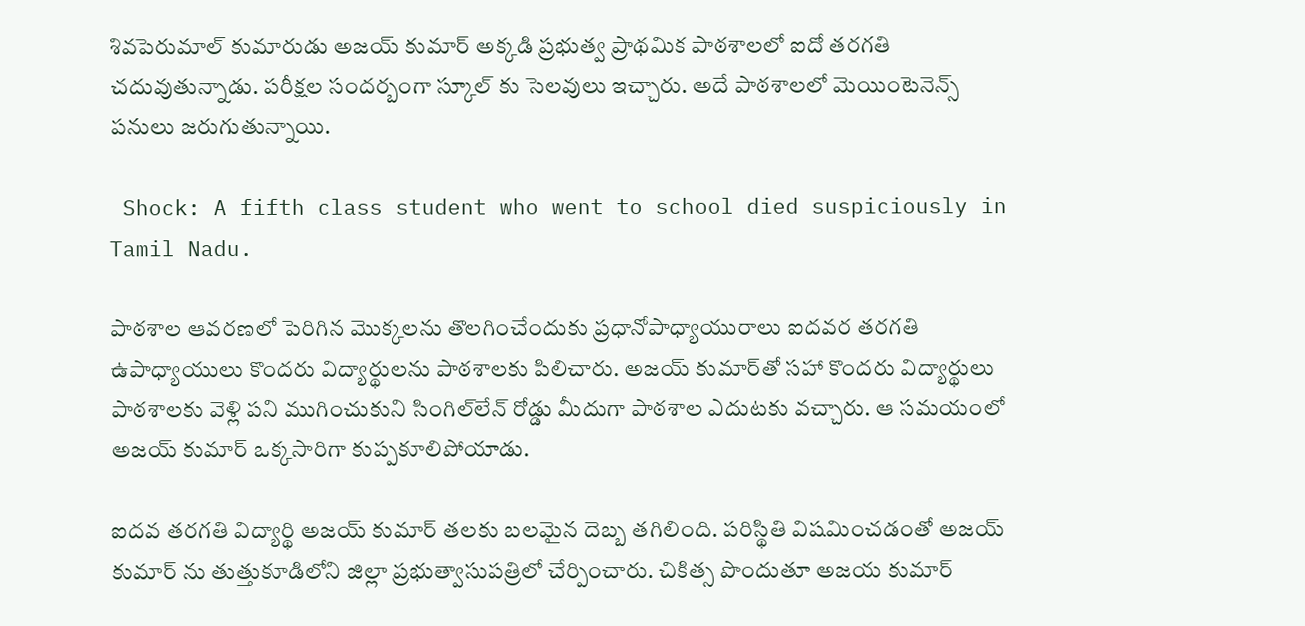శివపెరుమాల్ కుమారుడు అజయ్ కుమార్ అక్కడి ప్రభుత్వ ప్రాథమిక పాఠశాలలో ఐదో తరగతి చదువుతున్నాడు. పరీక్షల సందర్బంగా స్కూల్ కు సెలవులు ఇచ్చారు. అదే పాఠశాలలో మెయింటెనెన్స్ పనులు జరుగుతున్నాయి.

 Shock: A fifth class student who went to school died suspiciously in Tamil Nadu.

పాఠశాల ఆవరణలో పెరిగిన మొక్కలను తొలగించేందుకు ప్రధానోపాధ్యాయురాలు ఐదవర తరగతి ఉపాధ్యాయులు కొందరు విద్యార్థులను పాఠశాలకు పిలిచారు. అజయ్‌ కుమార్‌తో సహా కొందరు విద్యార్థులు పాఠశాలకు వెళ్లి పని ముగించుకుని సింగిల్‌లేన్‌ రోడ్డు మీదుగా పాఠశాల ఎదుటకు వచ్చారు. ఆ సమయంలో అజయ్ కుమార్ ఒక్కసారిగా కుప్పకూలిపోయాడు.

ఐదవ తరగతి విద్యార్థి అజయ్ కుమార్ తలకు బలమైన దెబ్బ తగిలింది. పరిస్థితి విషమించడంతో అజయ్ కుమార్ ను తుత్తుకూడిలోని జిల్లా ప్రభుత్వాసుపత్రిలో చేర్పించారు. చికిత్స పొందుతూ అజయ కుమార్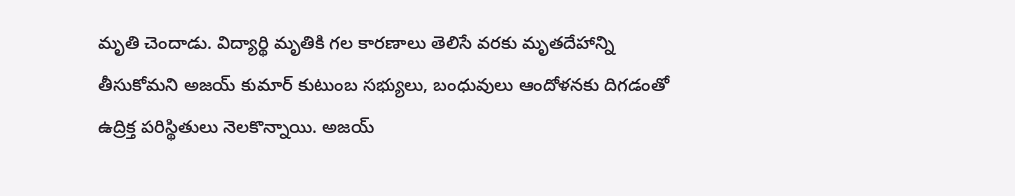మృతి చెందాడు. విద్యార్థి మృతికి గల కారణాలు తెలిసే వరకు మృతదేహాన్ని తీసుకోమని అజయ్ కుమార్ కుటుంబ సభ్యులు, బంధువులు ఆందోళనకు దిగడంతో ఉద్రిక్త పరిస్థితులు నెలకొన్నాయి. అజయ్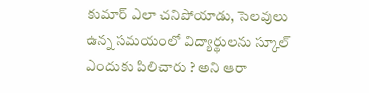కుమార్ ఎలా చనిపోయాడు, సెలవులు ఉన్న సమయంలో విద్యార్థులను స్కూల్ ఎందుకు పిలిచారు ? అని ఆరా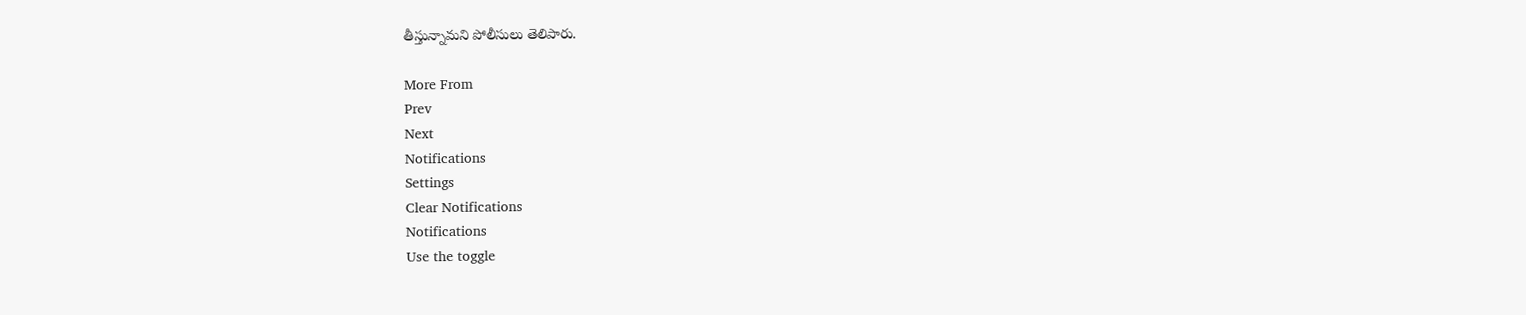తీస్తున్నామని పోలీసులు తెలిపారు.

More From
Prev
Next
Notifications
Settings
Clear Notifications
Notifications
Use the toggle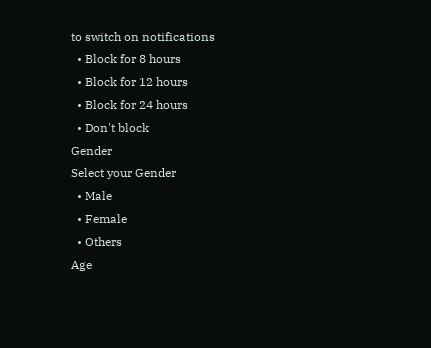to switch on notifications
  • Block for 8 hours
  • Block for 12 hours
  • Block for 24 hours
  • Don't block
Gender
Select your Gender
  • Male
  • Female
  • Others
Age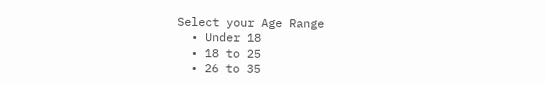Select your Age Range
  • Under 18
  • 18 to 25
  • 26 to 35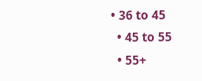• 36 to 45
  • 45 to 55
  • 55+